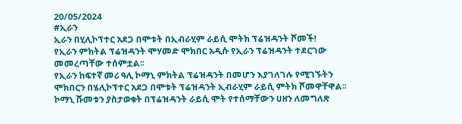20/05/2024
#ኢራን
ኢራን በሂሊኮፕተር አደጋ በሞቱት በኢብራሂም ራይሲ ሞትክ ፕሬዝዳንት ሾመች!
የኢራን ምክትል ፕሬዝዳንት ሞሃመድ ሞክበር አዲሱ የኢራን ፕሬዝዳንት ተደርገው መመረጣቸው ተሰምቷል፡፡
የኢራን ከፍተኛ መሪ ዓሊ ኮማኒ ምክትል ፕሬዝዳንት በመሆን እያገለገሉ የሚገኙትን ሞክበርን በሄሊኮፕተር አደጋ በሞቱት ፕሬዝዳንት ኢብራሂም ራይሲ ምትክ ሾመዋቸዋል፡፡
ኮማኒ ሹመቱን ያስታወቁት በፕሬዝዳንት ራይሲ ሞት የተሰማቸውን ሀዘን ለመግለጽ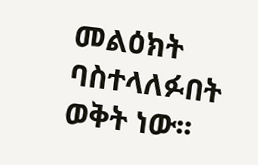መልዕክት ባስተላለፉበት ወቅት ነው፡፡